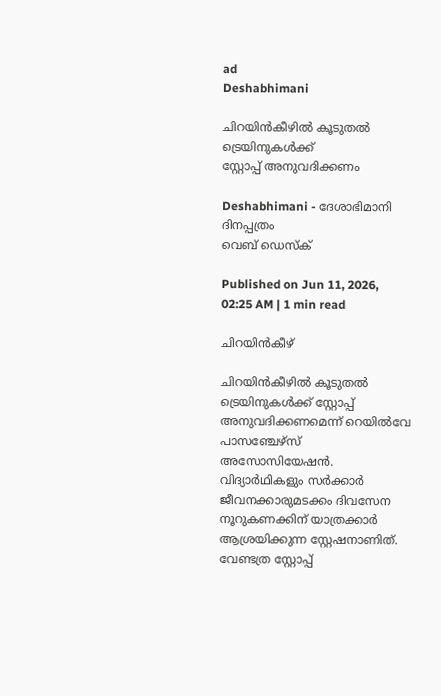ad
Deshabhimani

ചിറയിൻകീഴിൽ കൂടുതൽ ട്രെയിനുകൾക്ക്
സ്റ്റോപ്പ് അനുവദിക്കണം

Deshabhimani - ദേശാഭിമാനി ദിനപ്പത്രം
വെബ് ഡെസ്ക്

Published on Jun 11, 2026, 02:25 AM | 1 min read

ചിറയിൻകീഴ്

ചിറയിൻകീഴിൽ കൂടുതൽ ട്രെയിനുകൾക്ക് സ്റ്റോപ്പ് അനുവദിക്കണമെന്ന് റെയിൽവേ പാസഞ്ചേഴ്സ് അസോസിയേഷൻ. വിദ്യാർഥികളും സർക്കാർ ജീവനക്കാരുമടക്കം ദിവസേന നൂറുകണക്കിന് യാത്രക്കാർ ആശ്രയിക്കുന്ന സ്റ്റേഷനാണിത്. വേണ്ടത്ര സ്റ്റോപ്പ്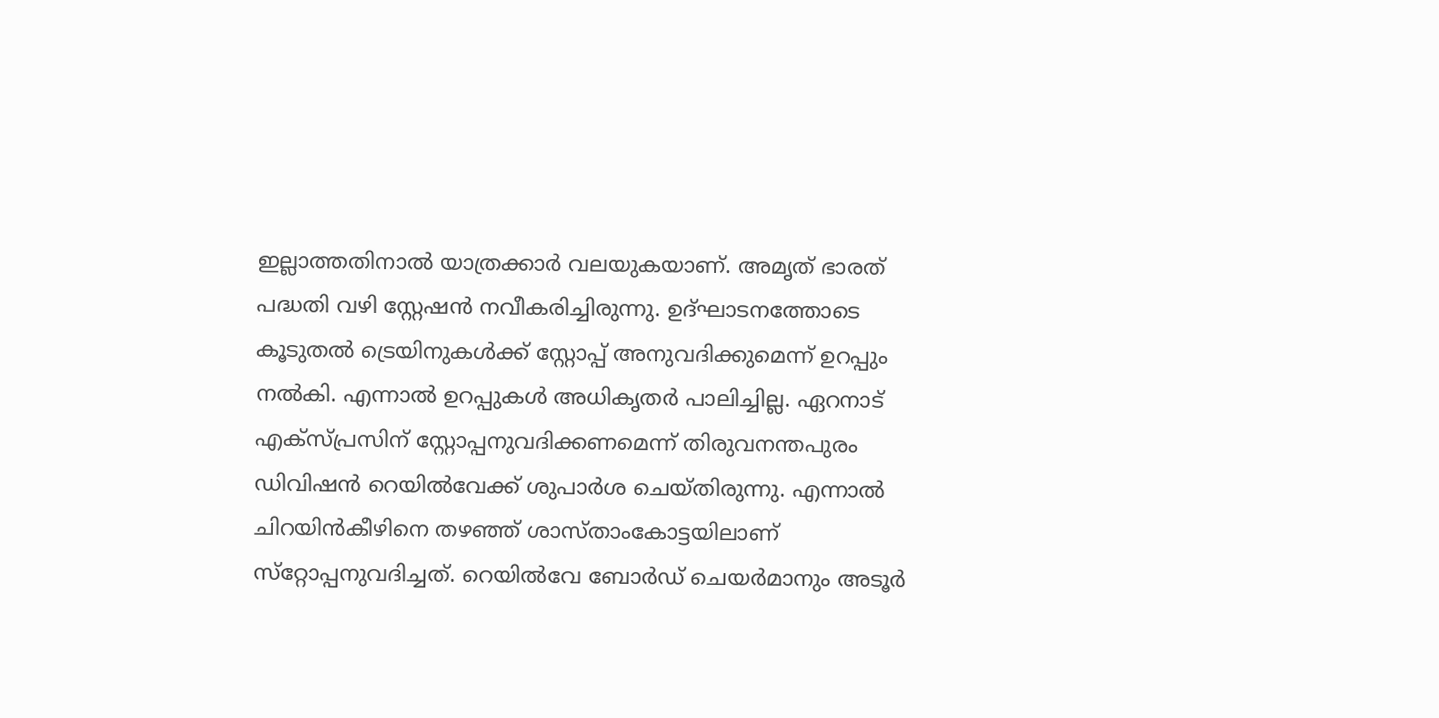ഇല്ലാത്തതിനാൽ യാത്രക്കാർ വലയുകയാണ്. അമൃത് ഭാരത് പദ്ധതി വഴി സ്റ്റേഷൻ നവീകരിച്ചിരുന്നു. ഉദ്ഘാടനത്തോടെ കൂടുതൽ ട്രെയിനുകൾക്ക് സ്റ്റോപ്പ് അനുവദിക്കുമെന്ന് ഉറപ്പും നൽകി. എന്നാൽ ഉറപ്പുകൾ അധികൃതർ പാലിച്ചില്ല. ഏറനാട് എക്സ്പ്രസിന് സ്റ്റോപ്പനുവദിക്കണമെന്ന് തിരുവനന്തപുരം ഡിവിഷൻ റെയിൽവേക്ക്‌ ശുപാർശ ചെയ്തിരുന്നു. എന്നാൽ ചിറയിൻകീഴിനെ തഴഞ്ഞ് ശാസ്താംകോട്ടയിലാണ് സ്‌റ്റോപ്പനുവദിച്ചത്. റെയിൽവേ ബോർഡ് ചെയർമാനും അടൂർ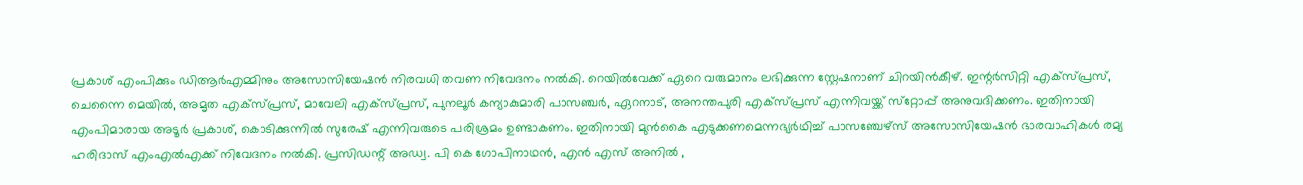പ്രകാശ് എംപിക്കും ഡിആർഎമ്മിനും അസോസിയേഷൻ നിരവധി തവണ നിവേദനം നൽകി. റെയിൽവേക്ക്‌ ഏറെ വരുമാനം ലഭിക്കുന്ന സ്റ്റേഷനാണ് ചിറയിൻകീഴ്. ഇന്റർസിറ്റി എക്‌സ്‌പ്രസ്, ചെന്നൈ മെയിൽ, അമൃത എക്‌സ്‌പ്രസ്, മാവേലി എക്‌സ്‌പ്രസ്, പുനലൂർ കന്യാകുമാരി പാസഞ്ചർ, ഏറനാട്, അനന്തപുരി എക്‌സ്‌പ്രസ് എന്നിവയ്ക്ക് സ്‌റ്റോപ്പ് അനുവദിക്കണം. ഇതിനായി എംപിമാരായ അടൂർ പ്രകാശ്, കൊടിക്കുന്നിൽ സുരേഷ് എന്നിവരുടെ പരിശ്രമം ഉണ്ടാകണം. ഇതിനായി മുൻകൈ എടുക്കണമെന്നഭ്യർഥിച്ച് പാസഞ്ചേഴ്സ് അസോസിയേഷൻ ഭാരവാഹികൾ രമ്യ ഹരിദാസ് എംഎൽഎക്ക്‌ നിവേദനം നൽകി. പ്രസിഡന്റ്‌ അഡ്വ. പി കെ ഗോപിനാഥൻ, എൻ എസ് അനിൽ ,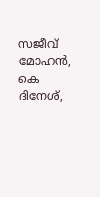സജീവ് മോഹൻ, കെ ദിനേശ്,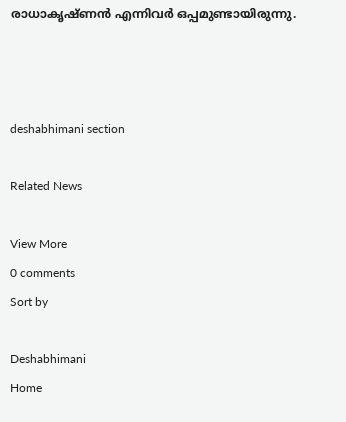രാധാകൃഷ്ണൻ എന്നിവർ ഒപ്പമുണ്ടായിരുന്നു.



deshabhimani section

Related News

View More
0 comments
Sort by

Deshabhimani
Home